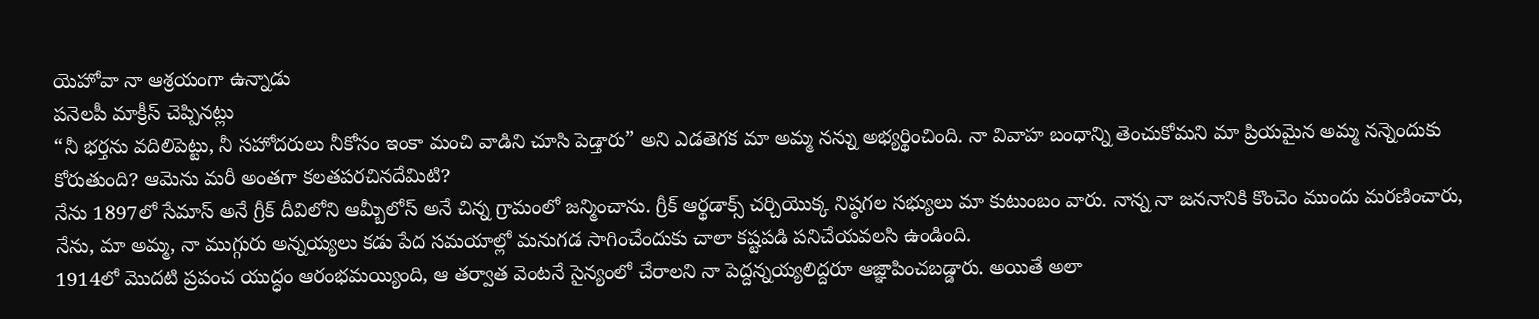యెహోవా నా ఆశ్రయంగా ఉన్నాడు
పనెలపీ మాక్రీస్ చెప్పినట్లు
“నీ భర్తను వదిలిపెట్టు, నీ సహోదరులు నీకోసం ఇంకా మంచి వాడిని చూసి పెడ్తారు” అని ఎడతెగక మా అమ్మ నన్ను అభ్యర్థించింది. నా వివాహ బంధాన్ని తెంచుకోమని మా ప్రియమైన అమ్మ నన్నెందుకు కోరుతుంది? ఆమెను మరీ అంతగా కలతపరచినదేమిటి?
నేను 1897లో సేమాస్ అనే గ్రీక్ దీవిలోని ఆమ్బీలోస్ అనే చిన్న గ్రామంలో జన్మించాను. గ్రీక్ ఆర్థడాక్స్ చర్చియొక్క నిష్ఠగల సభ్యులు మా కుటుంబం వారు. నాన్న నా జననానికి కొంచెం ముందు మరణించారు, నేను, మా అమ్మ, నా ముగ్గురు అన్నయ్యలు కడు పేద సమయాల్లో మనుగడ సాగించేందుకు చాలా కష్టపడి పనిచేయవలసి ఉండింది.
1914లో మొదటి ప్రపంచ యుద్ధం ఆరంభమయ్యింది, ఆ తర్వాత వెంటనే సైన్యంలో చేరాలని నా పెద్దన్నయ్యలిద్దరూ ఆజ్ఞాపించబడ్డారు. అయితే అలా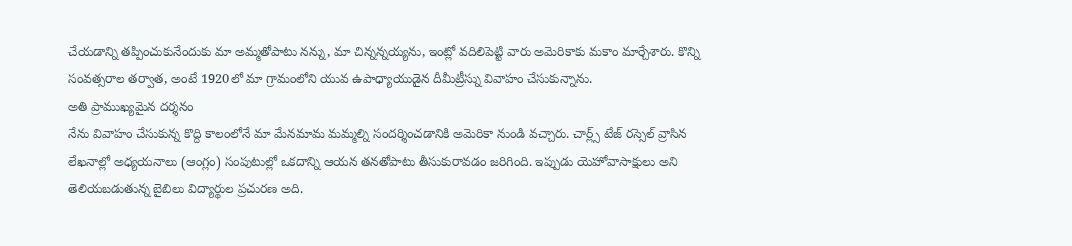చేయడాన్ని తప్పించుకునేందుకు మా అమ్మతోపాటు నన్ను, మా చిన్నన్నయ్యను, ఇంట్లో వదిలిపెట్టి వారు అమెరికాకు మకాం మార్చేశారు. కొన్ని సంవత్సరాల తర్వాత, అంటే 1920లో మా గ్రామంలోని యువ ఉపాధ్యాయుడైన దీమీట్రీస్ను వివాహం చేసుకున్నాను.
అతి ప్రాముఖ్యమైన దర్శనం
నేను వివాహం చేసుకున్న కొద్ది కాలంలోనే మా మేనమామ మమ్మల్ని సందర్శించడానికి అమెరికా నుండి వచ్చారు. చార్ల్స్ టేజ్ రస్సెల్ వ్రాసిన లేఖనాల్లో అధ్యయనాలు (ఆంగ్లం) సంపుటుల్లో ఒకదాన్ని ఆయన తనతోపాటు తీసుకురావడం జరిగింది. ఇప్పుడు యెహోవాసాక్షులు అని తెలియబడుతున్న బైబిలు విద్యార్థుల ప్రచురణ అది.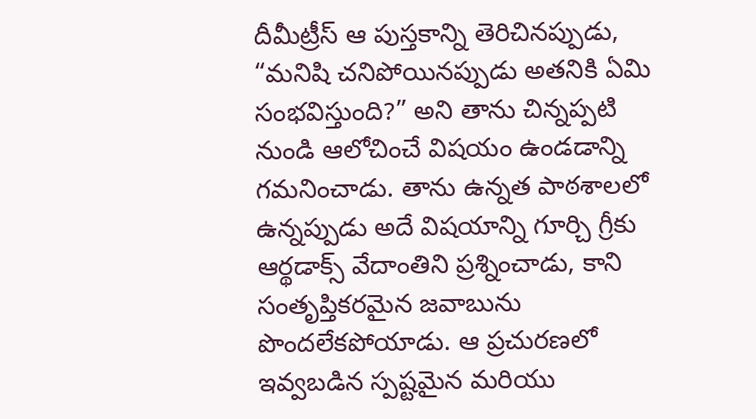దీమీట్రీస్ ఆ పుస్తకాన్ని తెరిచినప్పుడు, “మనిషి చనిపోయినప్పుడు అతనికి ఏమి సంభవిస్తుంది?” అని తాను చిన్నప్పటి నుండి ఆలోచించే విషయం ఉండడాన్ని గమనించాడు. తాను ఉన్నత పాఠశాలలో ఉన్నప్పుడు అదే విషయాన్ని గూర్చి గ్రీకు ఆర్థడాక్స్ వేదాంతిని ప్రశ్నించాడు, కాని సంతృప్తికరమైన జవాబును పొందలేకపోయాడు. ఆ ప్రచురణలో ఇవ్వబడిన స్పష్టమైన మరియు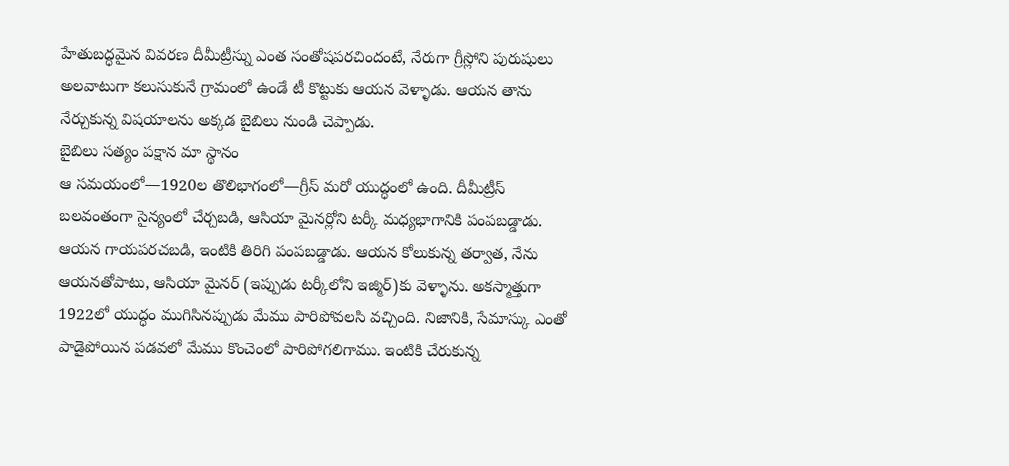హేతుబద్ధమైన వివరణ దీమీట్రీస్ను ఎంత సంతోషపరచిందంటే, నేరుగా గ్రీస్లోని పురుషులు అలవాటుగా కలుసుకునే గ్రామంలో ఉండే టీ కొట్టుకు ఆయన వెళ్ళాడు. ఆయన తాను నేర్చుకున్న విషయాలను అక్కడ బైబిలు నుండి చెప్పాడు.
బైబిలు సత్యం పక్షాన మా స్థానం
ఆ సమయంలో—1920ల తొలిభాగంలో—గ్రీస్ మరో యుద్ధంలో ఉంది. దీమీట్రీస్ బలవంతంగా సైన్యంలో చేర్చబడి, ఆసియా మైనర్లోని టర్కీ మధ్యభాగానికి పంపబడ్డాడు. ఆయన గాయపరచబడి, ఇంటికి తిరిగి పంపబడ్డాడు. ఆయన కోలుకున్న తర్వాత, నేను ఆయనతోపాటు, ఆసియా మైనర్ (ఇప్పుడు టర్కీలోని ఇజ్మిర్)కు వెళ్ళాను. అకస్మాత్తుగా 1922లో యుద్ధం ముగిసినప్పుడు మేము పారిపోవలసి వచ్చింది. నిజానికి, సేమాస్కు ఎంతో పాడైపోయిన పడవలో మేము కొంచెంలో పారిపోగలిగాము. ఇంటికి చేరుకున్న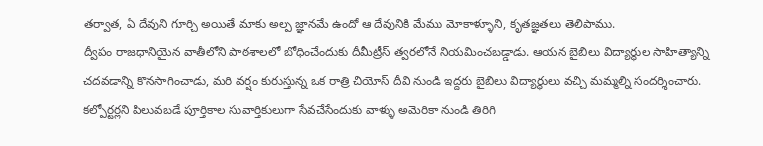తర్వాత, ఏ దేవుని గూర్చి అయితే మాకు అల్ప జ్ఞానమే ఉందో ఆ దేవునికి మేము మోకాళ్ళూని, కృతజ్ఞతలు తెలిపాము.
ద్వీపం రాజధానియైన వాతీలోని పాఠశాలలో బోధించేందుకు దీమీట్రీస్ త్వరలోనే నియమించబడ్డాడు. ఆయన బైబిలు విద్యార్థుల సాహిత్యాన్ని చదవడాన్ని కొనసాగించాడు, మరి వర్షం కురుస్తున్న ఒక రాత్రి చియోస్ దీవి నుండి ఇద్దరు బైబిలు విద్యార్థులు వచ్చి మమ్మల్ని సందర్శించారు. కల్పోర్టర్లని పిలువబడే పూర్తికాల సువార్తికులుగా సేవచేసేందుకు వాళ్ళు అమెరికా నుండి తిరిగి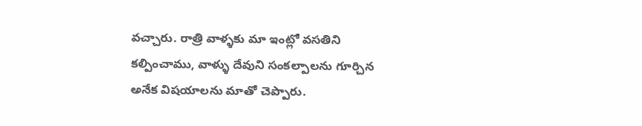వచ్చారు. రాత్రి వాళ్ళకు మా ఇంట్లో వసతిని కల్పించాము, వాళ్ళు దేవుని సంకల్పాలను గూర్చిన అనేక విషయాలను మాతో చెప్పారు.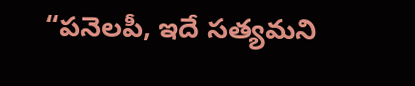“పనెలపీ, ఇదే సత్యమని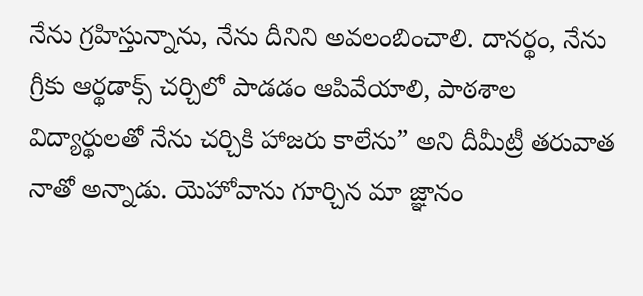నేను గ్రహిస్తున్నాను, నేను దీనిని అవలంబించాలి. దానర్థం, నేను గ్రీకు ఆర్థడాక్స్ చర్చిలో పాడడం ఆపివేయాలి, పాఠశాల విద్యార్థులతో నేను చర్చికి హాజరు కాలేను” అని దీమీట్రీ తరువాత నాతో అన్నాడు. యెహోవాను గూర్చిన మా జ్ఞానం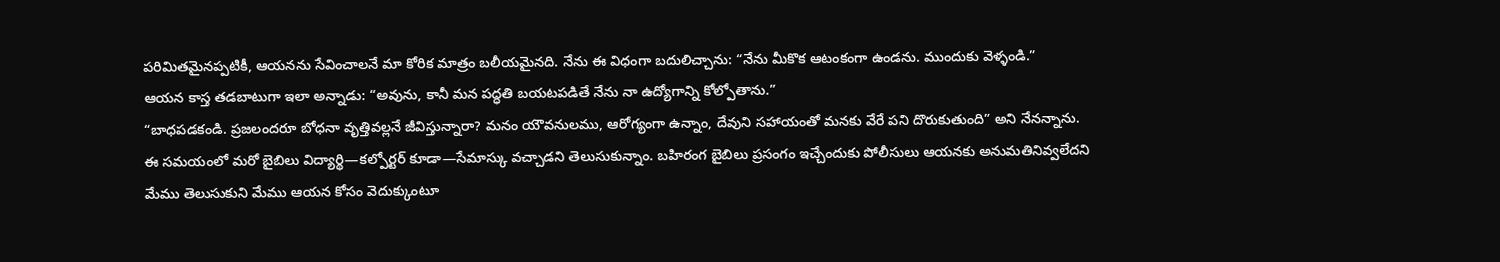పరిమితమైనప్పటికీ, ఆయనను సేవించాలనే మా కోరిక మాత్రం బలీయమైనది. నేను ఈ విధంగా బదులిచ్చాను: “నేను మీకొక ఆటంకంగా ఉండను. ముందుకు వెళ్ళండి.”
ఆయన కాస్త తడబాటుగా ఇలా అన్నాడు: “అవును, కానీ మన పద్ధతి బయటపడితే నేను నా ఉద్యోగాన్ని కోల్పోతాను.”
“బాధపడకండి. ప్రజలందరూ బోధనా వృత్తివల్లనే జీవిస్తున్నారా? మనం యౌవనులము, ఆరోగ్యంగా ఉన్నాం, దేవుని సహాయంతో మనకు వేరే పని దొరుకుతుంది” అని నేనన్నాను.
ఈ సమయంలో మరో బైబిలు విద్యార్థి—కల్పోర్టర్ కూడా—సేమాస్కు వచ్చాడని తెలుసుకున్నాం. బహిరంగ బైబిలు ప్రసంగం ఇచ్చేందుకు పోలీసులు ఆయనకు అనుమతినివ్వలేదని మేము తెలుసుకుని మేము ఆయన కోసం వెదుక్కుంటూ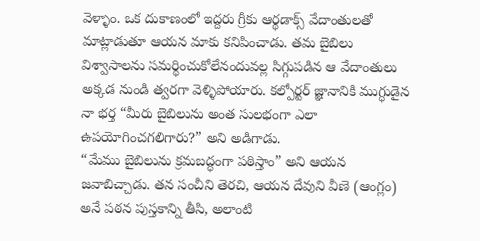వెళ్ళాం. ఒక దుకాణంలో ఇద్దరు గ్రీకు ఆర్థడాక్స్ వేదాంతులతో మాట్లాడుతూ ఆయన మాకు కనిపించాడు. తమ బైబిలు విశ్వాసాలను సమర్థించుకోలేనందువల్ల సిగ్గుపడిన ఆ వేదాంతులు అక్కడ నుండి త్వరగా వెళ్ళిపోయారు. కల్పోర్టర్ జ్ఞానానికి ముగ్ధుడైన నా భర్త “మీరు బైబిలును అంత సులభంగా ఎలా ఉపయోగించగలిగారు?” అని అడిగాడు.
“మేము బైబిలును క్రమబద్ధంగా పఠిస్తాం” అని ఆయన జవాబిచ్చాడు. తన సంచీని తెరచి, ఆయన దేవుని వీణె (ఆంగ్లం) అనే పఠన పుస్తకాన్ని తీసి, అలాంటి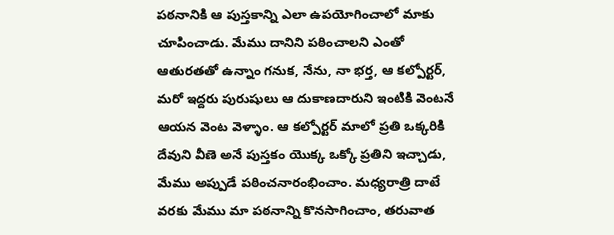పఠనానికి ఆ పుస్తకాన్ని ఎలా ఉపయోగించాలో మాకు చూపించాడు. మేము దానిని పఠించాలని ఎంతో ఆతురతతో ఉన్నాం గనుక, నేను, నా భర్త, ఆ కల్పోర్టర్, మరో ఇద్దరు పురుషులు ఆ దుకాణదారుని ఇంటికి వెంటనే ఆయన వెంట వెళ్ళాం. ఆ కల్పోర్టర్ మాలో ప్రతి ఒక్కరికి దేవుని వీణె అనే పుస్తకం యొక్క ఒక్కో ప్రతిని ఇచ్చాడు, మేము అప్పుడే పఠించనారంభించాం. మధ్యరాత్రి దాటే వరకు మేము మా పఠనాన్ని కొనసాగించాం, తరువాత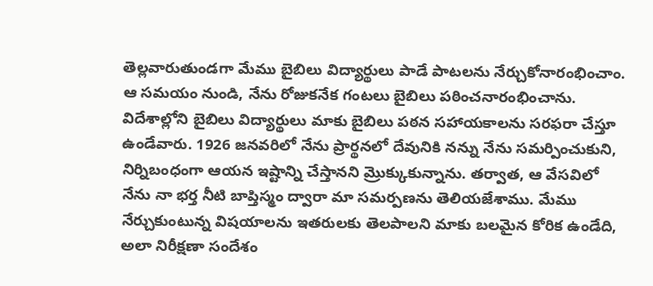తెల్లవారుతుండగా మేము బైబిలు విద్యార్థులు పాడే పాటలను నేర్చుకోనారంభించాం.
ఆ సమయం నుండి, నేను రోజుకనేక గంటలు బైబిలు పఠించనారంభించాను. విదేశాల్లోని బైబిలు విద్యార్థులు మాకు బైబిలు పఠన సహాయకాలను సరఫరా చేస్తూ ఉండేవారు. 1926 జనవరిలో నేను ప్రార్థనలో దేవునికి నన్ను నేను సమర్పించుకుని, నిర్నిబంధంగా ఆయన ఇష్టాన్ని చేస్తానని మ్రొక్కుకున్నాను. తర్వాత, ఆ వేసవిలో నేను నా భర్త నీటి బాప్తిస్మం ద్వారా మా సమర్పణను తెలియజేశాము. మేము నేర్చుకుంటున్న విషయాలను ఇతరులకు తెలపాలని మాకు బలమైన కోరిక ఉండేది, అలా నిరీక్షణా సందేశం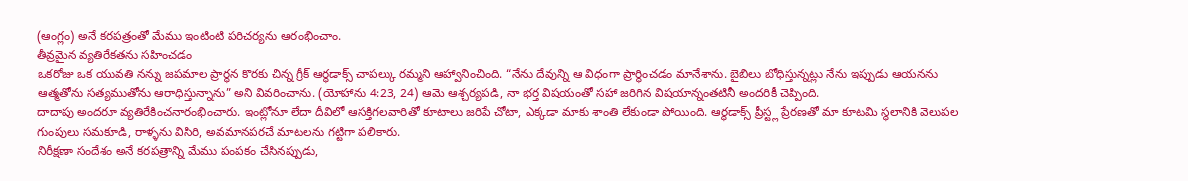(ఆంగ్లం) అనే కరపత్రంతో మేము ఇంటింటి పరిచర్యను ఆరంభించాం.
తీవ్రమైన వ్యతిరేకతను సహించడం
ఒకరోజు ఒక యువతి నన్ను జపమాల ప్రార్థన కొరకు చిన్న గ్రీక్ ఆర్థడాక్స్ చాపల్కు రమ్మని ఆహ్వానించింది. “నేను దేవున్ని ఆ విధంగా ప్రార్థించడం మానేశాను. బైబిలు బోధిస్తున్నట్లు నేను ఇప్పుడు ఆయనను ఆత్మతోను సత్యముతోను ఆరాధిస్తున్నాను” అని వివరించాను. (యోహాను 4:23, 24) ఆమె ఆశ్చర్యపడి, నా భర్త విషయంతో సహా జరిగిన విషయాన్నంతటినీ అందరికీ చెప్పింది.
దాదాపు అందరూ వ్యతిరేకించనారంభించారు. ఇంట్లోనూ లేదా దీవిలో ఆసక్తిగలవారితో కూటాలు జరిపే చోటా, ఎక్కడా మాకు శాంతి లేకుండా పోయింది. ఆర్థడాక్స్ ప్రీస్ట్ల ప్రేరణతో మా కూటమి స్థలానికి వెలుపల గుంపులు సమకూడి, రాళ్ళను విసిరి, అవమానపరచే మాటలను గట్టిగా పలికారు.
నిరీక్షణా సందేశం అనే కరపత్రాన్ని మేము పంపకం చేసినప్పుడు,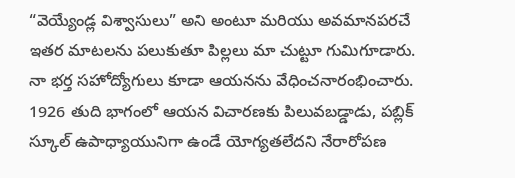“వెయ్యేండ్ల విశ్వాసులు” అని అంటూ మరియు అవమానపరచే ఇతర మాటలను పలుకుతూ పిల్లలు మా చుట్టూ గుమిగూడారు. నా భర్త సహోద్యోగులు కూడా ఆయనను వేధించనారంభించారు. 1926 తుది భాగంలో ఆయన విచారణకు పిలువబడ్డాడు, పబ్లిక్ స్కూల్ ఉపాధ్యాయునిగా ఉండే యోగ్యతలేదని నేరారోపణ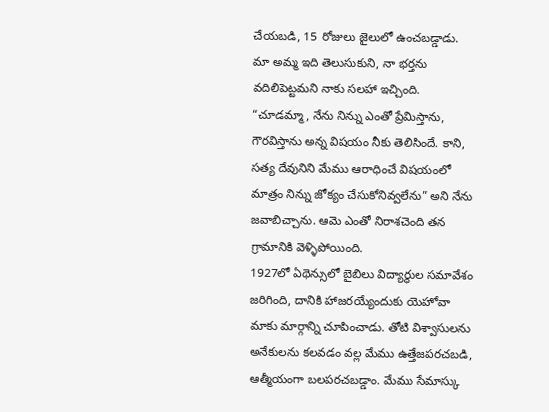చేయబడి, 15 రోజులు జైలులో ఉంచబడ్డాడు.
మా అమ్మ ఇది తెలుసుకుని, నా భర్తను వదిలిపెట్టమని నాకు సలహా ఇచ్చింది. “చూడమ్మా, నేను నిన్ను ఎంతో ప్రేమిస్తాను, గౌరవిస్తాను అన్న విషయం నీకు తెలిసిందే. కాని, సత్య దేవునిని మేము ఆరాధించే విషయంలో మాత్రం నిన్ను జోక్యం చేసుకోనివ్వలేను” అని నేను జవాబిచ్చాను. ఆమె ఎంతో నిరాశచెంది తన గ్రామానికి వెళ్ళిపోయింది.
1927లో ఏథెన్సులో బైబిలు విద్యార్థుల సమావేశం జరిగింది, దానికి హాజరయ్యేందుకు యెహోవా మాకు మార్గాన్ని చూపించాడు. తోటి విశ్వాసులను అనేకులను కలవడం వల్ల మేము ఉత్తేజపరచబడి, ఆత్మీయంగా బలపరచబడ్డాం. మేము సేమాస్కు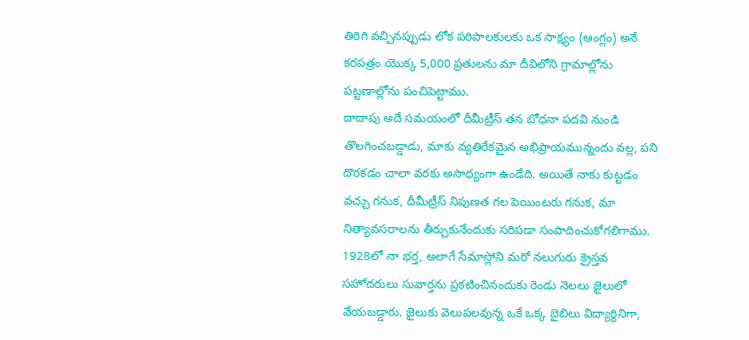తిరిగి వచ్చినప్పుడు లోక పరిపాలకులకు ఒక సాక్ష్యం (ఆంగ్లం) అనే కరపత్రం యొక్క 5,000 ప్రతులను మా దీవిలోని గ్రామాల్లోను పట్టణాల్లోను పంచిపెట్టాము.
దాదాపు అదే సమయంలో దీమీట్రీస్ తన బోధనా పదవి నుండి తొలగించబడ్డాడు, మాకు వ్యతిరేకమైన అభిప్రాయమున్నందు వల్ల, పని దొరకడం చాలా వరకు అసాధ్యంగా ఉండేది. అయితే నాకు కుట్టడం వచ్చు గనుక, దీమీట్రీస్ నిపుణత గల పెయింటరు గనుక, మా నిత్యావసరాలను తీర్చుకునేందుకు సరిపడా సంపాదించుకోగలిగాము. 1928లో నా భర్త, అలాగే సేమాస్లోని మరో నలుగురు క్రైస్తవ సహోదరులు సువార్తను ప్రకటించినందుకు రెండు నెలలు జైలులో వేయబడ్డారు. జైలుకు వెలుపలవున్న ఒకే ఒక్క బైబిలు విద్యార్థినిగా,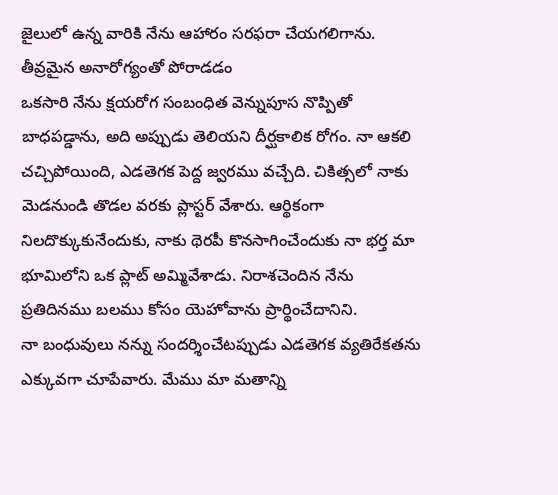జైలులో ఉన్న వారికి నేను ఆహారం సరఫరా చేయగలిగాను.
తీవ్రమైన అనారోగ్యంతో పోరాడడం
ఒకసారి నేను క్షయరోగ సంబంధిత వెన్నుపూస నొప్పితో బాధపడ్డాను, అది అప్పుడు తెలియని దీర్ఘకాలిక రోగం. నా ఆకలి చచ్చిపోయింది, ఎడతెగక పెద్ద జ్వరము వచ్చేది. చికిత్సలో నాకు మెడనుండి తొడల వరకు ప్లాస్టర్ వేశారు. ఆర్థికంగా నిలదొక్కుకునేందుకు, నాకు థెరపీ కొనసాగించేందుకు నా భర్త మా భూమిలోని ఒక ప్లాట్ అమ్మివేశాడు. నిరాశచెందిన నేను ప్రతిదినము బలము కోసం యెహోవాను ప్రార్థించేదానిని.
నా బంధువులు నన్ను సందర్శించేటప్పుడు ఎడతెగక వ్యతిరేకతను ఎక్కువగా చూపేవారు. మేము మా మతాన్ని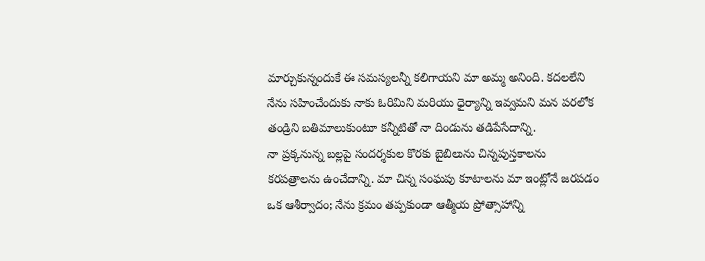మార్చుకున్నందుకే ఈ సమస్యలన్నీ కలిగాయని మా అమ్మ అనింది. కదలలేని నేను సహించేందుకు నాకు ఓరిమిని మరియు ధైర్యాన్ని ఇవ్వమని మన పరలోక తండ్రిని బతిమాలుకుంటూ కన్నీటితో నా దిండును తడిపేసేదాన్ని.
నా ప్రక్కనున్న బల్లపై సందర్శకుల కొరకు బైబిలును చిన్నపుస్తకాలను కరపత్రాలను ఉంచేదాన్ని. మా చిన్న సంఘపు కూటాలను మా ఇంట్లోనే జరపడం ఒక ఆశీర్వాదం; నేను క్రమం తప్పకుండా ఆత్మీయ ప్రోత్సాహాన్ని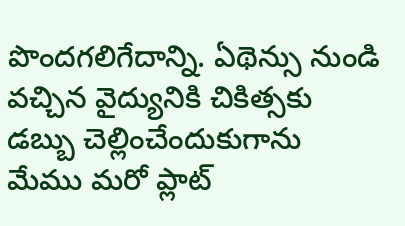పొందగలిగేదాన్ని. ఏథెన్సు నుండి వచ్చిన వైద్యునికి చికిత్సకు డబ్బు చెల్లించేందుకుగాను మేము మరో ప్లాట్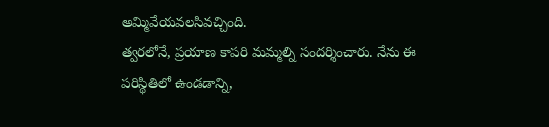అమ్మివేయవలసివచ్చింది.
త్వరలోనే, ప్రయాణ కాపరి మమ్మల్ని సందర్శించారు. నేను ఈ పరిస్థితిలో ఉండడాన్ని,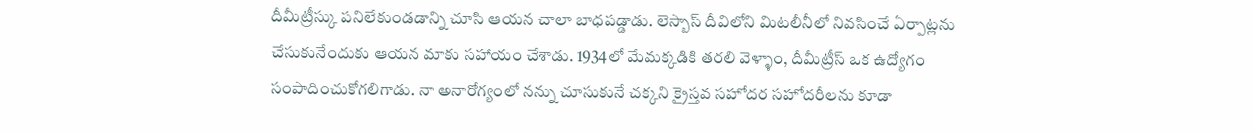దీమీట్రీస్కు పనిలేకుండడాన్ని చూసి ఆయన చాలా బాధపడ్డాడు. లెస్బాస్ దీవిలోని మిటలీనీలో నివసించే ఏర్పాట్లను చేసుకునేందుకు ఆయన మాకు సహాయం చేశాడు. 1934లో మేమక్కడికి తరలి వెళ్ళాం, దీమీట్రీస్ ఒక ఉద్యోగం సంపాదించుకోగలిగాడు. నా అనారోగ్యంలో నన్ను చూసుకునే చక్కని క్రైస్తవ సహోదర సహోదరీలను కూడా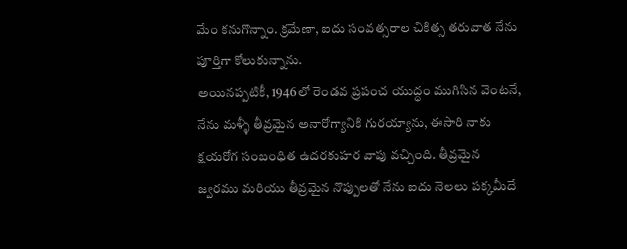మేం కనుగొన్నాం. క్రమేణా, ఐదు సంవత్సరాల చికిత్స తరువాత నేను పూర్తిగా కోలుకున్నాను.
అయినప్పటికీ, 1946లో రెండవ ప్రపంచ యుద్ధం ముగిసిన వెంటనే, నేను మళ్ళీ తీవ్రమైన అనారోగ్యానికి గురయ్యాను, ఈసారి నాకు క్షయరోగ సంబంధిత ఉదరకుహర వాపు వచ్చింది. తీవ్రమైన జ్వరము మరియు తీవ్రమైన నొప్పులతో నేను ఐదు నెలలు పక్కమీదే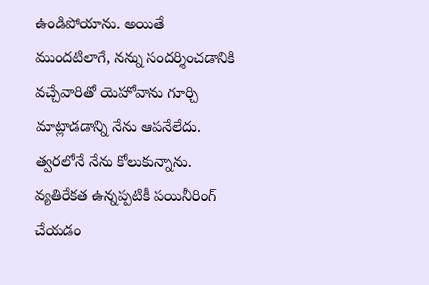ఉండిపోయాను. అయితే ముందటిలాగే, నన్ను సందర్శించడానికి వచ్చేవారితో యెహోవాను గూర్చి మాట్లాడడాన్ని నేను ఆపనేలేదు. త్వరలోనే నేను కోలుకున్నాను.
వ్యతిరేకత ఉన్నప్పటికీ పయినీరింగ్ చేయడం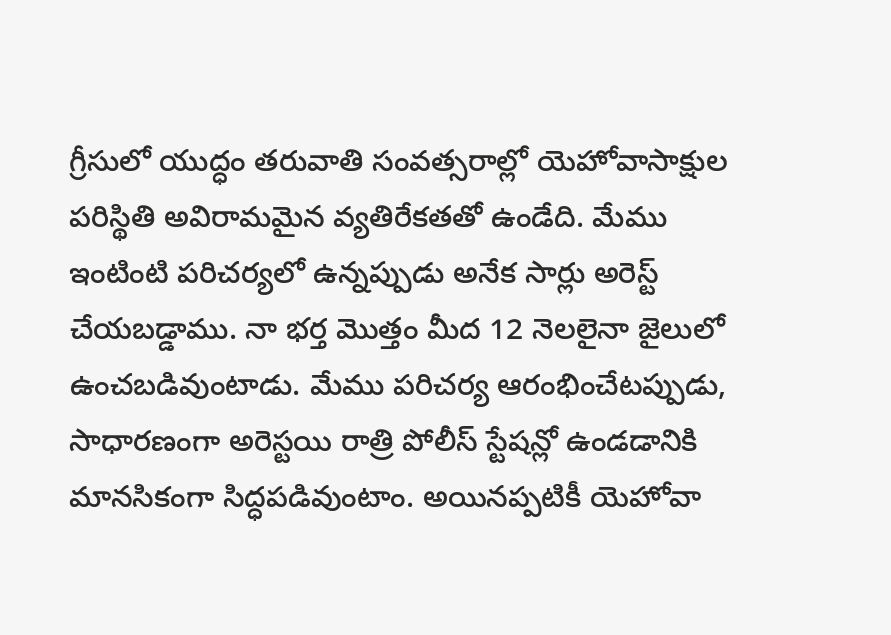గ్రీసులో యుద్ధం తరువాతి సంవత్సరాల్లో యెహోవాసాక్షుల పరిస్థితి అవిరామమైన వ్యతిరేకతతో ఉండేది. మేము ఇంటింటి పరిచర్యలో ఉన్నప్పుడు అనేక సార్లు అరెస్ట్ చేయబడ్డాము. నా భర్త మొత్తం మీద 12 నెలలైనా జైలులో ఉంచబడివుంటాడు. మేము పరిచర్య ఆరంభించేటప్పుడు, సాధారణంగా అరెస్టయి రాత్రి పోలీస్ స్టేషన్లో ఉండడానికి మానసికంగా సిద్ధపడివుంటాం. అయినప్పటికీ యెహోవా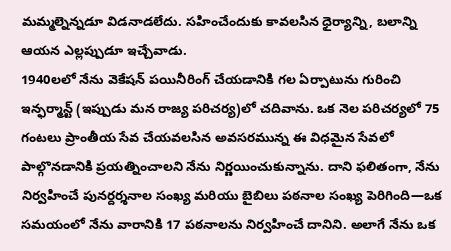మమ్మల్నెన్నడూ విడనాడలేదు. సహించేందుకు కావలసిన ధైర్యాన్ని, బలాన్ని ఆయన ఎల్లప్పుడూ ఇచ్చేవాడు.
1940లలో నేను వెకేషన్ పయినీరింగ్ చేయడానికి గల ఏర్పాటును గురించి ఇన్ఫర్మాన్ట్ (ఇప్పుడు మన రాజ్య పరిచర్య)లో చదివాను. ఒక నెల పరిచర్యలో 75 గంటలు ప్రాంతీయ సేవ చేయవలసిన అవసరమున్న ఈ విధమైన సేవలో పాల్గొనడానికి ప్రయత్నించాలని నేను నిర్ణయించుకున్నాను. దాని ఫలితంగా, నేను నిర్వహించే పునర్దర్శనాల సంఖ్య మరియు బైబిలు పఠనాల సంఖ్య పెరిగింది—ఒక సమయంలో నేను వారానికి 17 పఠనాలను నిర్వహించే దానిని. అలాగే నేను ఒక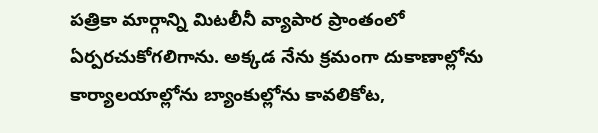పత్రికా మార్గాన్ని మిటలీనీ వ్యాపార ప్రాంతంలో ఏర్పరచుకోగలిగాను. అక్కడ నేను క్రమంగా దుకాణాల్లోను కార్యాలయాల్లోను బ్యాంకుల్లోను కావలికోట,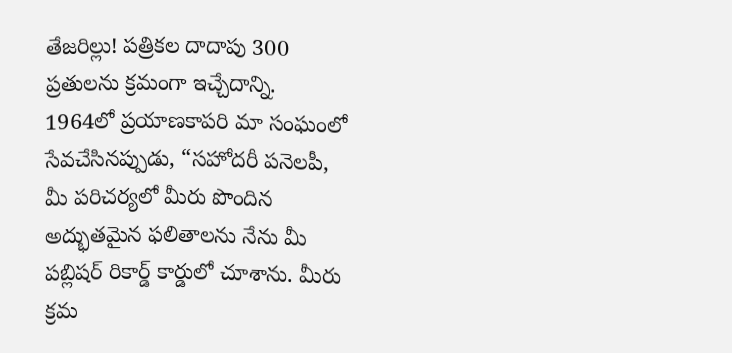తేజరిల్లు! పత్రికల దాదాపు 300 ప్రతులను క్రమంగా ఇచ్చేదాన్ని.
1964లో ప్రయాణకాపరి మా సంఘంలో సేవచేసినప్పుడు, “సహోదరీ పనెలపీ, మీ పరిచర్యలో మీరు పొందిన అద్భుతమైన ఫలితాలను నేను మీ పబ్లిషర్ రికార్డ్ కార్డులో చూశాను. మీరు క్రమ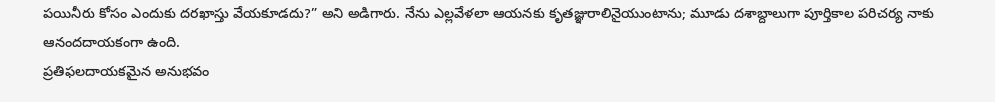పయినీరు కోసం ఎందుకు దరఖాస్తు వేయకూడదు?” అని అడిగారు. నేను ఎల్లవేళలా ఆయనకు కృతజ్ఞురాలినైయుంటాను; మూడు దశాబ్దాలుగా పూర్తికాల పరిచర్య నాకు ఆనందదాయకంగా ఉంది.
ప్రతిఫలదాయకమైన అనుభవం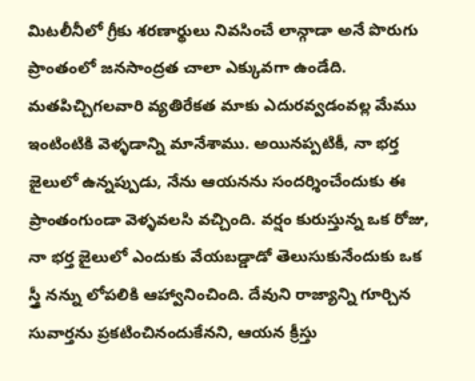మిటలీనీలో గ్రీకు శరణార్థులు నివసించే లాన్గాడా అనే పొరుగు ప్రాంతంలో జనసాంద్రత చాలా ఎక్కువగా ఉండేది. మతపిచ్చిగలవారి వ్యతిరేకత మాకు ఎదురవ్వడంవల్ల మేము ఇంటింటికి వెళ్ళడాన్ని మానేశాము. అయినప్పటికీ, నా భర్త జైలులో ఉన్నప్పుడు, నేను ఆయనను సందర్శించేందుకు ఈ ప్రాంతంగుండా వెళ్ళవలసి వచ్చింది. వర్షం కురుస్తున్న ఒక రోజు, నా భర్త జైలులో ఎందుకు వేయబడ్డాడో తెలుసుకునేందుకు ఒక స్త్రీ నన్ను లోపలికి ఆహ్వానించింది. దేవుని రాజ్యాన్ని గూర్చిన సువార్తను ప్రకటించినందుకేనని, ఆయన క్రీస్తు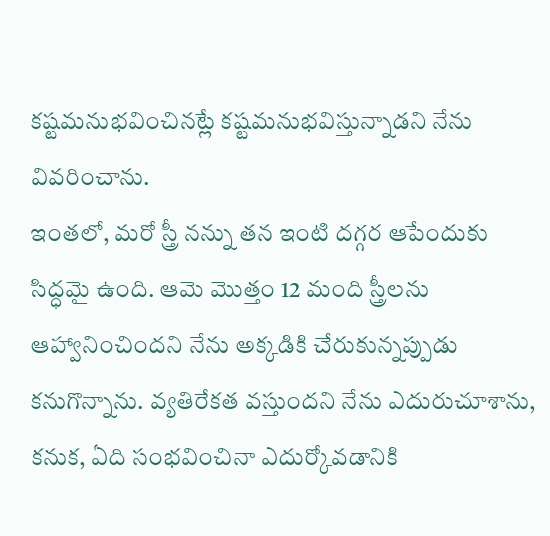కష్టమనుభవించినట్లే కష్టమనుభవిస్తున్నాడని నేను వివరించాను.
ఇంతలో, మరో స్త్రీ నన్ను తన ఇంటి దగ్గర ఆపేందుకు సిద్ధమై ఉంది. ఆమె మొత్తం 12 మంది స్త్రీలను ఆహ్వానించిందని నేను అక్కడికి చేరుకున్నప్పుడు కనుగొన్నాను. వ్యతిరేకత వస్తుందని నేను ఎదురుచూశాను, కనుక, ఏది సంభవించినా ఎదుర్కోవడానికి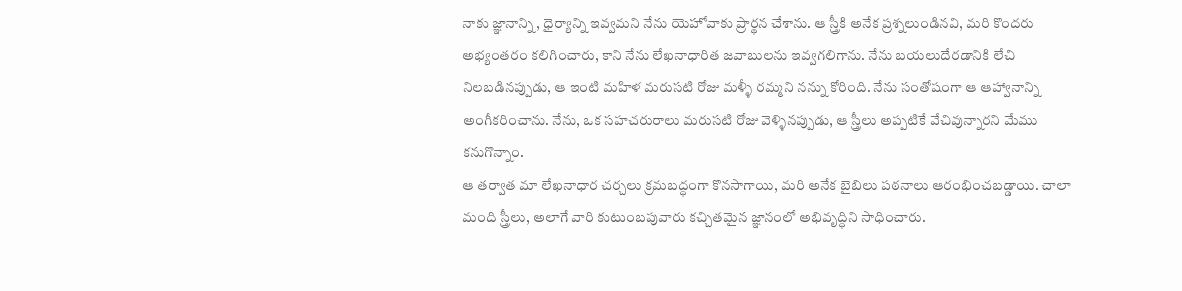నాకు జ్ఞానాన్ని, ధైర్యాన్ని ఇవ్వమని నేను యెహోవాకు ప్రార్థన చేశాను. ఆ స్త్రీకి అనేక ప్రశ్నలుండినవి, మరి కొందరు అభ్యంతరం కలిగించారు, కాని నేను లేఖనాధారిత జవాబులను ఇవ్వగలిగాను. నేను బయలుదేరడానికి లేచి నిలబడినప్పుడు, ఆ ఇంటి మహిళ మరుసటి రోజు మళ్ళీ రమ్మని నన్ను కోరింది. నేను సంతోషంగా ఆ ఆహ్వానాన్ని అంగీకరించాను. నేను, ఒక సహచరురాలు మరుసటి రోజు వెళ్ళినప్పుడు, ఆ స్త్రీలు అప్పటికే వేచివున్నారని మేము కనుగొన్నాం.
ఆ తర్వాత మా లేఖనాధార చర్చలు క్రమబద్ధంగా కొనసాగాయి, మరి అనేక బైబిలు పఠనాలు ఆరంభించబడ్డాయి. చాలా మంది స్త్రీలు, అలాగే వారి కుటుంబపువారు కచ్చితమైన జ్ఞానంలో అభివృద్ధిని సాధించారు.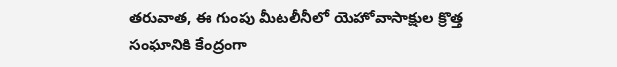తరువాత, ఈ గుంపు మీటలీనీలో యెహోవాసాక్షుల క్రొత్త సంఘానికి కేంద్రంగా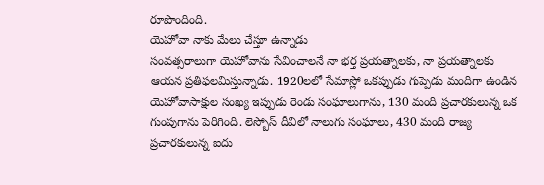రూపొందింది.
యెహోవా నాకు మేలు చేస్తూ ఉన్నాడు
సంవత్సరాలుగా యెహోవాను సేవించాలనే నా భర్త ప్రయత్నాలకు, నా ప్రయత్నాలకు ఆయన ప్రతిఫలమిస్తున్నాడు. 1920లలో సేమాస్లో ఒకప్పుడు గుప్పెడు మందిగా ఉండిన యెహోవాసాక్షుల సంఖ్య ఇప్పుడు రెండు సంఘాలుగాను, 130 మంది ప్రచారకులున్న ఒక గుంపుగాను పెరిగింది. లెస్బోస్ దీవిలో నాలుగు సంఘాలు, 430 మంది రాజ్య ప్రచారకులున్న ఐదు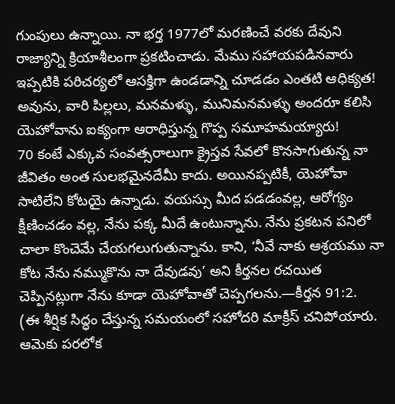గుంపులు ఉన్నాయి. నా భర్త 1977లో మరణించే వరకు దేవుని రాజ్యాన్ని క్రియాశీలంగా ప్రకటించాడు. మేము సహాయపడినవారు ఇప్పటికి పరిచర్యలో ఆసక్తిగా ఉండడాన్ని చూడడం ఎంతటి ఆధిక్యత! అవును, వారి పిల్లలు, మనమళ్ళు, మునిమనమళ్ళు అందరూ కలిసి యెహోవాను ఐక్యంగా ఆరాధిస్తున్న గొప్ప సమూహమయ్యారు!
70 కంటే ఎక్కువ సంవత్సరాలుగా క్రైస్తవ సేవలో కొనసాగుతున్న నా జీవితం అంత సులభమైనదేమీ కాదు. అయినప్పటికీ, యెహోవా సాటిలేని కోటయై ఉన్నాడు. వయస్సు మీద పడడంవల్ల, ఆరోగ్యం క్షీణించడం వల్ల, నేను పక్క మీదే ఉంటున్నాను. నేను ప్రకటన పనిలో చాలా కొంచెమే చేయగలుగుతున్నాను. కాని, ‘నీవే నాకు ఆశ్రయము నా కోట నేను నమ్ముకొను నా దేవుడవు’ అని కీర్తనల రచయిత చెప్పినట్లుగా నేను కూడా యెహోవాతో చెప్పగలను.—కీర్తన 91:2.
(ఈ శీర్షిక సిద్ధం చేస్తున్న సమయంలో సహోదరి మాక్రీస్ చనిపోయారు. ఆమెకు పరలోక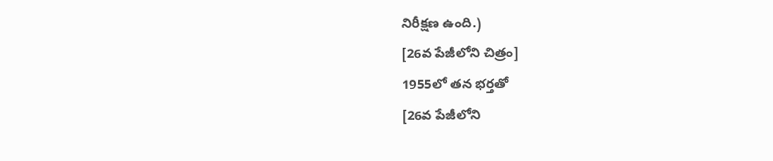నిరీక్షణ ఉంది.)
[26వ పేజీలోని చిత్రం]
1955లో తన భర్తతో
[26వ పేజీలోని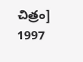చిత్రం]
1997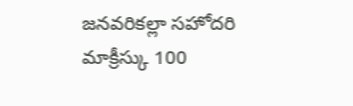జనవరికల్లా సహోదరి మాక్రీస్కు 100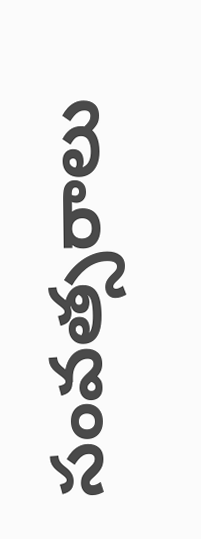సంవత్సరాలు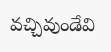వచ్చివుండేవి